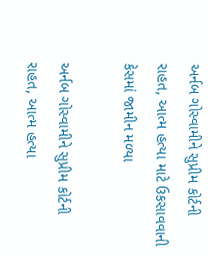અર્નબ ગોસ્વામીને સુપ્રીમ કોર્ટની રાહત, આત્મ હત્યા માટે ઉકસાવવાની કેસમાં જામીન મળ્યા

અર્નબ ગોસ્વામીને સુપ્રીમ કોર્ટની રાહત, આત્મ હત્યા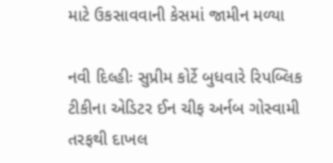માટે ઉકસાવવાની કેસમાં જામીન મળ્યા

નવી દિલ્હીઃ સુપ્રીમ કોર્ટે બુધવારે રિપબ્લિક ટીકીના એડિટર ઈન ચીફ અર્નબ ગોસ્વામી તરફથી દાખલ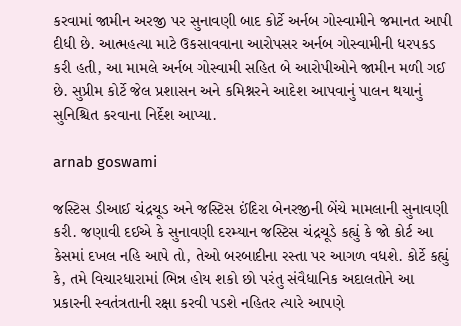કરવામાં જામીન અરજી પર સુનાવણી બાદ કોર્ટે અર્નબ ગોસ્વામીને જમાનત આપી દીધી છે. આત્મહત્યા માટે ઉકસાવવાના આરોપસર અર્નબ ગોસ્વામીની ધરપકડ કરી હતી, આ મામલે અર્નબ ગોસ્વામી સહિત બે આરોપીઓને જામીન મળી ગઈ છે. સુપ્રીમ કોર્ટે જેલ પ્રશાસન અને કમિશ્નરને આદેશ આપવાનું પાલન થયાનું સુનિશ્ચિત કરવાના નિર્દેશ આપ્યા.

arnab goswami

જસ્ટિસ ડીઆઈ ચંદ્રચૂડ અને જસ્ટિસ ઈંદિરા બેનરજીની બેંચે મામલાની સુનાવણી કરી. જણાવી દઈએ કે સુનાવણી દરમ્યાન જસ્ટિસ ચંદ્રચૂડે કહ્યું કે જો કોર્ટ આ કેસમાં દખલ નહિ આપે તો, તેઓ બરબાદીના રસ્તા પર આગળ વધશે. કોર્ટે કહ્યું કે, તમે વિચારધારામાં ભિન્ન હોય શકો છો પરંતુ સંવૈધાનિક અદાલતોને આ પ્રકારની સ્વતંત્રતાની રક્ષા કરવી પડશે નહિતર ત્યારે આપણે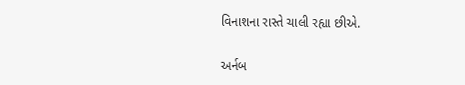વિનાશના રાસ્તે ચાલી રહ્યા છીએ.

અર્નબ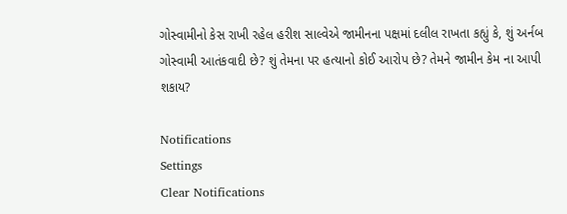ગોસ્વામીનો કેસ રાખી રહેલ હરીશ સાલ્વેએ જામીનના પક્ષમાં દલીલ રાખતા કહ્યું કે, શું અર્નબ ગોસ્વામી આતંકવાદી છે? શું તેમના પર હત્યાનો કોઈ આરોપ છે? તેમને જામીન કેમ ના આપી શકાય?

Notifications
Settings
Clear Notifications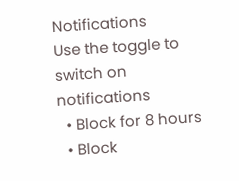Notifications
Use the toggle to switch on notifications
  • Block for 8 hours
  • Block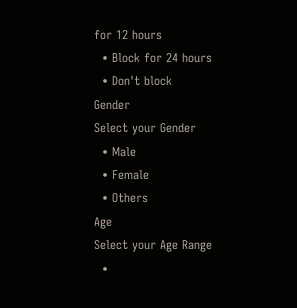for 12 hours
  • Block for 24 hours
  • Don't block
Gender
Select your Gender
  • Male
  • Female
  • Others
Age
Select your Age Range
  •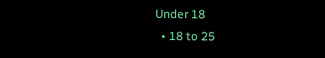Under 18
  • 18 to 25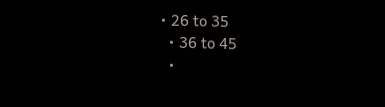• 26 to 35
  • 36 to 45
  •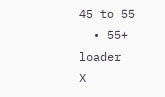45 to 55
  • 55+
loader
X